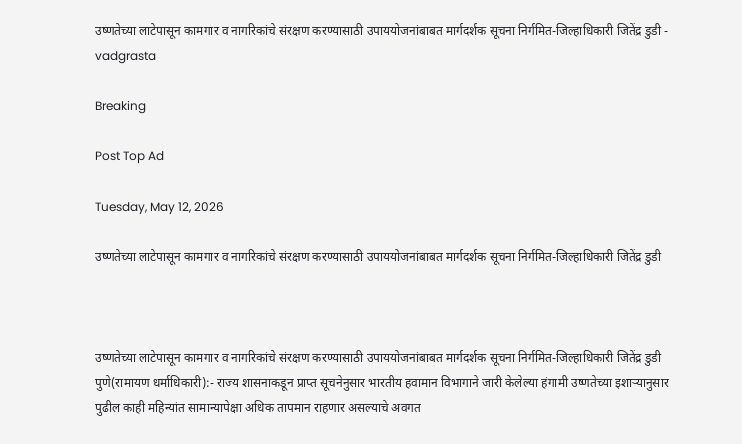उष्णतेच्या लाटेपासून कामगार व नागरिकांचे संरक्षण करण्यासाठी उपाययोजनांबाबत मार्गदर्शक सूचना निर्गमित-जिल्हाधिकारी जितेंद्र डुडी - vadgrasta

Breaking

Post Top Ad

Tuesday, May 12, 2026

उष्णतेच्या लाटेपासून कामगार व नागरिकांचे संरक्षण करण्यासाठी उपाययोजनांबाबत मार्गदर्शक सूचना निर्गमित-जिल्हाधिकारी जितेंद्र डुडी



उष्णतेच्या लाटेपासून कामगार व नागरिकांचे संरक्षण करण्यासाठी उपाययोजनांबाबत मार्गदर्शक सूचना निर्गमित-जिल्हाधिकारी जितेंद्र डुडी
पुणे(रामायण धर्माधिकारी):- राज्य शासनाकडून प्राप्त सूचनेनुसार भारतीय हवामान विभागाने जारी केलेल्या हंगामी उष्णतेच्या इशाऱ्यानुसार पुढील काही महिन्यांत सामान्यापेक्षा अधिक तापमान राहणार असल्याचे अवगत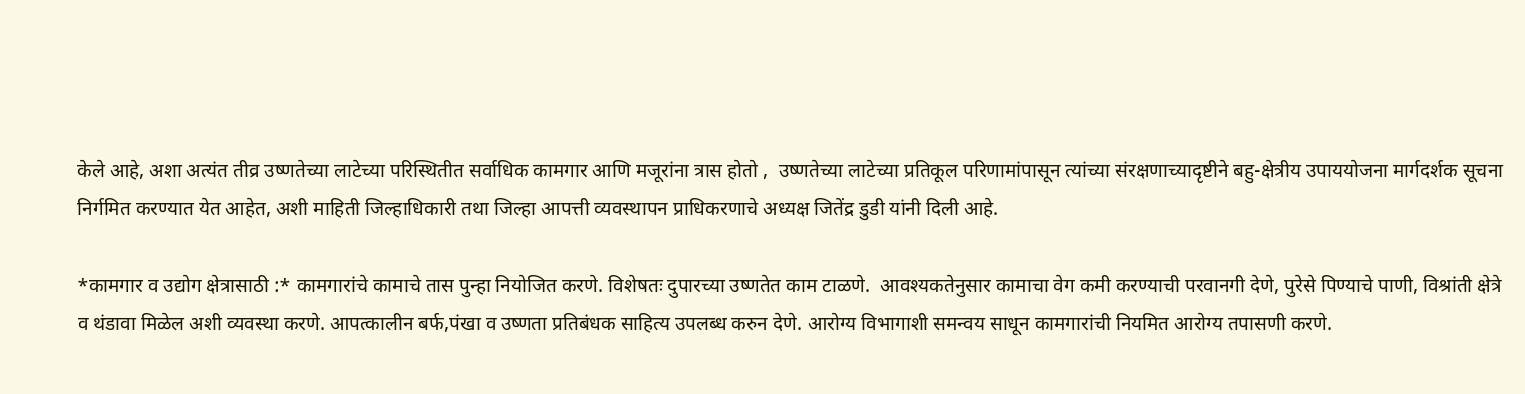केले आहे, अशा अत्यंत तीव्र उष्णतेच्या लाटेच्या परिस्थितीत सर्वाधिक कामगार आणि मजूरांना त्रास होतो ,  उष्णतेच्या लाटेच्या प्रतिकूल परिणामांपासून त्यांच्या संरक्षणाच्यादृष्टीने बहु-क्षेत्रीय उपाययोजना मार्गदर्शक सूचना निर्गमित करण्यात येत आहेत, अशी माहिती जिल्हाधिकारी तथा जिल्हा आपत्ती व्यवस्थापन प्राधिकरणाचे अध्यक्ष जितेंद्र डुडी यांनी दिली आहे.

*कामगार व उद्योग क्षेत्रासाठी :* कामगारांचे कामाचे तास पुन्हा नियोजित करणे. विशेषतः दुपारच्या उष्णतेत काम टाळणे.  आवश्यकतेनुसार कामाचा वेग कमी करण्याची परवानगी देणे, पुरेसे पिण्याचे पाणी, विश्रांती क्षेत्रे व थंडावा मिळेल अशी व्यवस्था करणे. आपत्कालीन बर्फ,पंखा व उष्णता प्रतिबंधक साहित्य उपलब्ध करुन देणे. आरोग्य विभागाशी समन्वय साधून कामगारांची नियमित आरोग्य तपासणी करणे.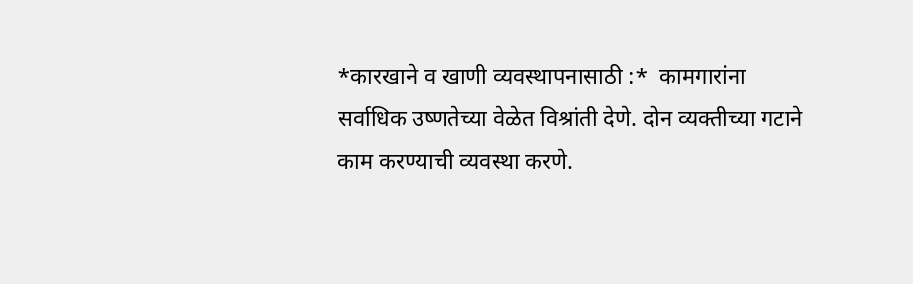*कारखाने व खाणी व्यवस्थापनासाठी :*  कामगारांना सर्वाधिक उष्णतेच्या वेळेत विश्रांती देणे. दोन व्यक्तीच्या गटाने काम करण्याची व्यवस्था करणे.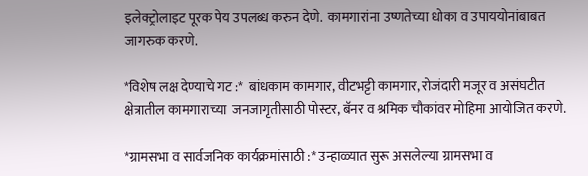इलेक्ट्रोलाइट पूरक पेय उपलब्ध करुन देणे.  कामगारांना उष्णतेच्या धोका व उपाययोनांबाबत जागरुक करणे.

*विशेष लक्ष देण्याचे गट :*  बांधकाम कामगार, वीटभट्टी कामगार, रोजंदारी मजूर व असंघटीत क्षेत्रातील कामगाराच्या  जनजागृतीसाठी पोस्टर, बॅनर व श्रमिक चौकांवर मोहिमा आयोजित करणे.

*ग्रामसभा व सार्वजनिक कार्यक्रमांसाठी :* उन्हाळ्यात सुरू असलेल्या ग्रामसभा व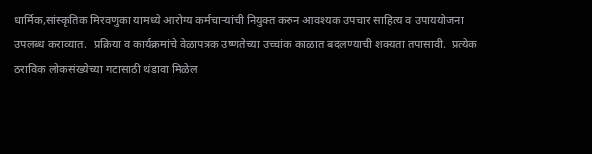धार्मिक,सांस्कृतिक मिरवणुका यामध्ये आरोग्य कर्मचाऱ्यांची नियुक्त करुन आवश्यक उपचार साहित्य व उपाययोजना उपलब्ध कराव्यात.  प्रक्रिया व कार्यक्रमांचे वेळापत्रक उष्णतेच्या उच्चांक काळात बदलण्याची शक्यता तपासावी.  प्रत्येक ठराविक लोकसंख्येच्या गटासाठी थंडावा मिळेल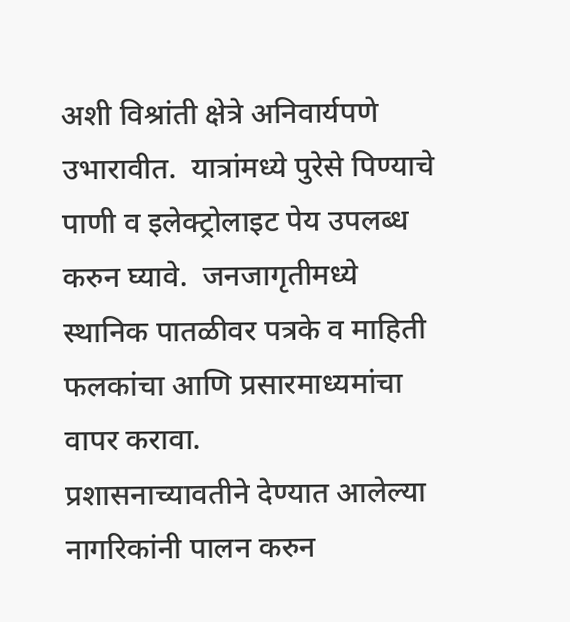अशी विश्रांती क्षेत्रे अनिवार्यपणे उभारावीत.  यात्रांमध्ये पुरेसे पिण्याचे पाणी व इलेक्ट्रोलाइट पेय उपलब्ध करुन घ्यावे.  जनजागृतीमध्ये स्थानिक पातळीवर पत्रके व माहिती फलकांचा आणि प्रसारमाध्यमांचा वापर करावा.
प्रशासनाच्यावतीने देण्यात आलेल्या नागरिकांनी पालन करुन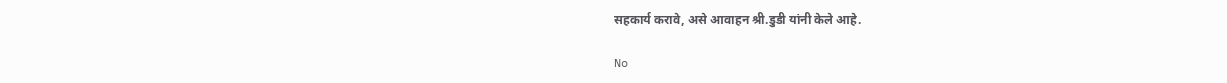सहकार्य करावे, असे आवाहन श्री.डुडी यांनी केले आहे.

No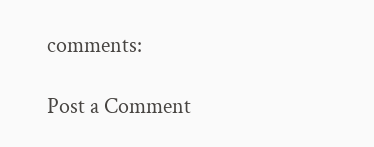comments:

Post a Comment